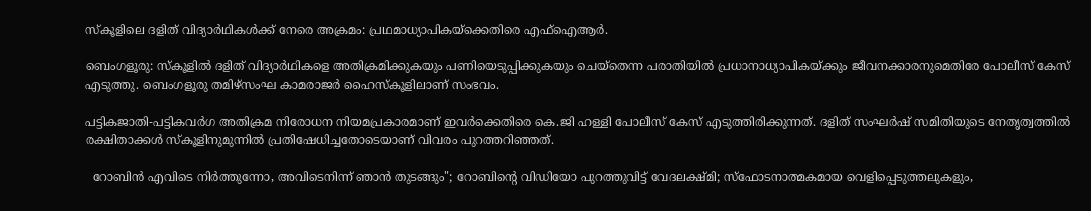സ്‌കൂളിലെ ദളിത് വിദ്യാർഥികൾക്ക് നേരെ അക്രമം: പ്രഥമാധ്യാപികയ്‌ക്കെതിരെ എഫ്‌ഐആർ.

ബെംഗളൂരു: സ്കൂളിൽ ദളിത് വിദ്യാർഥികളെ അതിക്രമിക്കുകയും പണിയെടുപ്പിക്കുകയും ചെയ്തെന്ന പരാതിയിൽ പ്രധാനാധ്യാപികയ്ക്കും ജീവനക്കാരനുമെതിരേ പോലീസ് കേസ് എടുത്തു. ബെംഗളൂരു തമിഴ്സംഘ കാമരാജർ ഹൈസ്കൂളിലാണ് സംഭവം.

പട്ടികജാതി-പട്ടികവർഗ അതിക്രമ നിരോധന നിയമപ്രകാരമാണ് ഇവർക്കെതിരെ കെ.ജി ഹള്ളി പോലീസ് കേസ് എടുത്തിരിക്കുന്നത്. ദളിത് സംഘർഷ് സമിതിയുടെ നേതൃത്വത്തിൽ രക്ഷിതാക്കൾ സ്കൂളിനുമുന്നിൽ പ്രതിഷേധിച്ചതോടെയാണ് വിവരം പുറത്തറിഞ്ഞത്.

  റോബിൻ എവിടെ നിർത്തുന്നോ, അവിടെനിന്ന് ഞാൻ തുടങ്ങും"; റോബിന്റെ വിഡിയോ പുറത്തുവിട്ട് വേദലക്ഷ്മി; സ്ഫോടനാത്മകമായ വെളിപ്പെടുത്തലുകളും,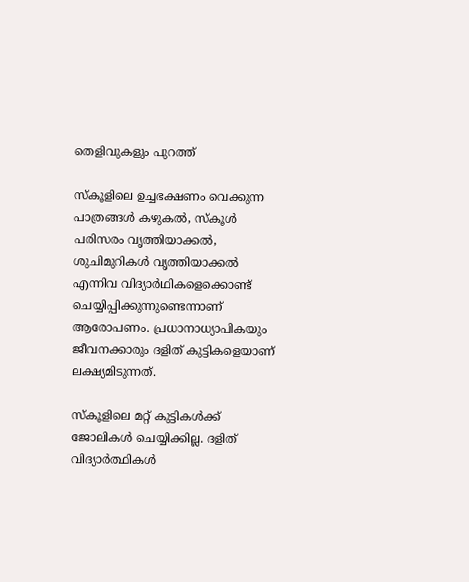തെളിവുകളും പുറത്ത്

സ്‌കൂളിലെ ഉച്ചഭക്ഷണം വെക്കുന്ന പാത്രങ്ങൾ കഴുകൽ, സ്കൂൾ പരിസരം വൃത്തിയാക്കൽ, ശുചിമുറികൾ വൃത്തിയാക്കൽ എന്നിവ വിദ്യാർഥികളെക്കൊണ്ട് ചെയ്യിപ്പിക്കുന്നുണ്ടെന്നാണ് ആരോപണം. പ്രധാനാധ്യാപികയും ജീവനക്കാരും ദളിത് കുട്ടികളെയാണ് ലക്ഷ്യമിടുന്നത്.

സ്‌കൂളിലെ മറ്റ് കുട്ടികൾക്ക് ജോലികൾ ചെയ്യിക്കില്ല. ദളിത് വിദ്യാർത്ഥികൾ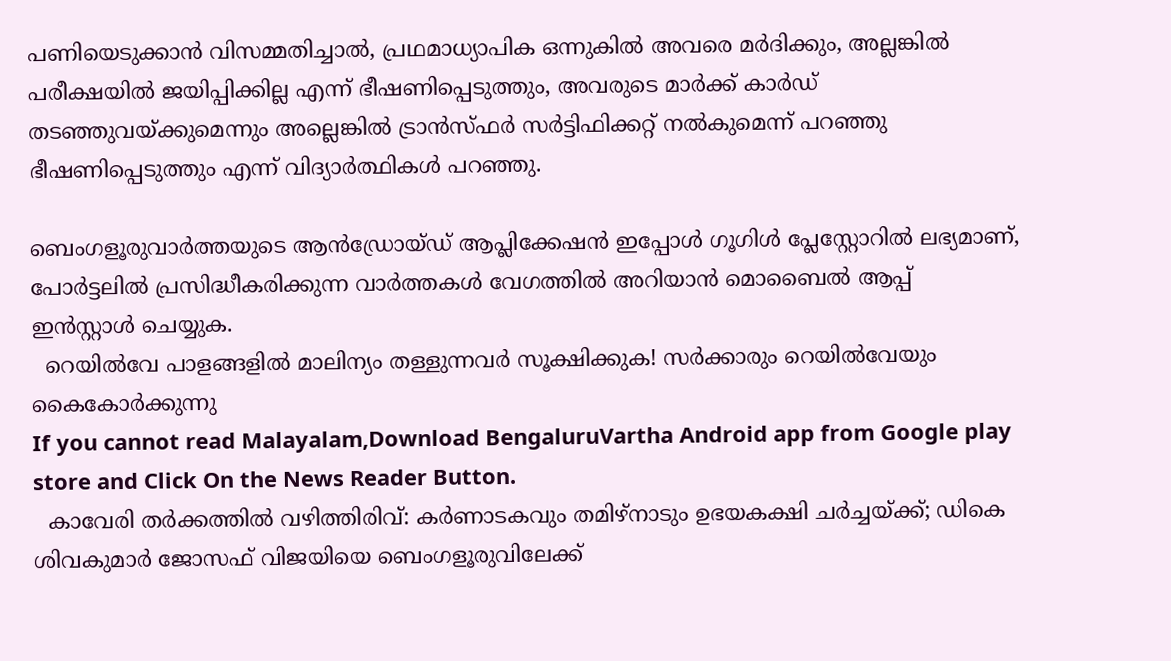പണിയെടുക്കാൻ വിസമ്മതിച്ചാൽ, പ്രഥമാധ്യാപിക ഒന്നുകിൽ അവരെ മർദിക്കും, അല്ലങ്കിൽ പരീക്ഷയിൽ ജയിപ്പിക്കില്ല എന്ന് ഭീഷണിപ്പെടുത്തും, അവരുടെ മാർക്ക് കാർഡ് തടഞ്ഞുവയ്ക്കുമെന്നും അല്ലെങ്കിൽ ട്രാൻസ്ഫർ സർട്ടിഫിക്കറ്റ് നൽകുമെന്ന് പറഞ്ഞു ഭീഷണിപ്പെടുത്തും എന്ന് വിദ്യാർത്ഥികൾ പറഞ്ഞു.

ബെംഗളൂരുവാർത്തയുടെ ആൻഡ്രോയ്ഡ് ആപ്ലിക്കേഷൻ ഇപ്പോൾ ഗൂഗിൾ പ്ലേസ്റ്റോറിൽ ലഭ്യമാണ്, പോർട്ടലിൽ പ്രസിദ്ധീകരിക്കുന്ന വാർത്തകൾ വേഗത്തിൽ അറിയാൻ മൊബൈൽ ആപ്പ് ഇൻസ്റ്റാൾ ചെയ്യുക.
  റെയിൽവേ പാളങ്ങളിൽ മാലിന്യം തള്ളുന്നവർ സൂക്ഷിക്കുക! സർക്കാരും റെയിൽവേയും കൈകോർക്കുന്നു
If you cannot read Malayalam,Download BengaluruVartha Android app from Google play store and Click On the News Reader Button.
  കാവേരി തർക്കത്തിൽ വഴിത്തിരിവ്: കർണാടകവും തമിഴ്നാടും ഉഭയകക്ഷി ചർച്ചയ്ക്ക്; ഡികെ ശിവകുമാർ ജോസഫ് വിജയിയെ ബെംഗളൂരുവിലേക്ക്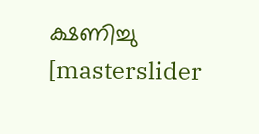ക്ഷണിച്ചു
[masterslider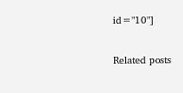id="10"]

Related posts